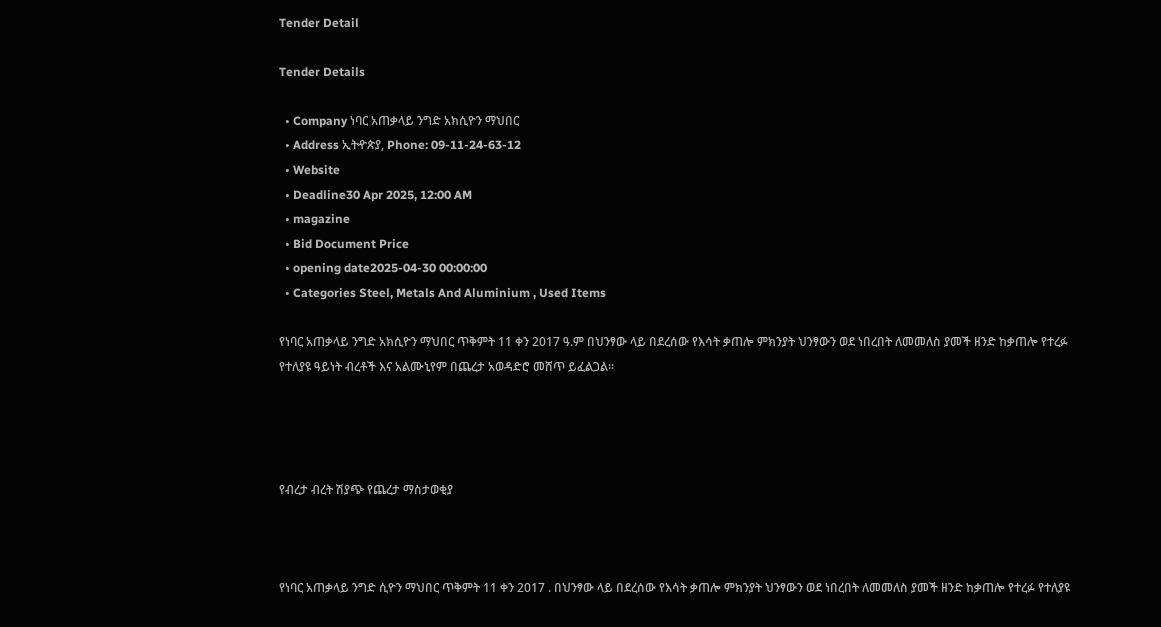Tender Detail

Tender Details

  • Company ነባር አጠቃላይ ንግድ አክሲዮን ማህበር
  • Address ኢትዯጵያ, Phone: 09-11-24-63-12
  • Website
  • Deadline30 Apr 2025, 12:00 AM
  • magazine
  • Bid Document Price
  • opening date2025-04-30 00:00:00
  • Categories Steel, Metals And Aluminium , Used Items

የነባር አጠቃላይ ንግድ አክሲዮን ማህበር ጥቅምት 11 ቀን 2017 ዓ.ም በህንፃው ላይ በደረሰው የእሳት ቃጠሎ ምክንያት ህንፃውን ወደ ነበረበት ለመመለስ ያመች ዘንድ ከቃጠሎ የተረፉ የተለያዩ ዓይነት ብረቶች እና አልሙኒየም በጨረታ አወዳድሮ መሸጥ ይፈልጋል፡፡




የብረታ ብረት ሽያጭ የጨረታ ማስታወቂያ



የነባር አጠቃላይ ንግድ ሲዮን ማህበር ጥቅምት 11 ቀን 2017 . በህንፃው ላይ በደረሰው የእሳት ቃጠሎ ምክንያት ህንፃውን ወደ ነበረበት ለመመለስ ያመች ዘንድ ከቃጠሎ የተረፉ የተለያዩ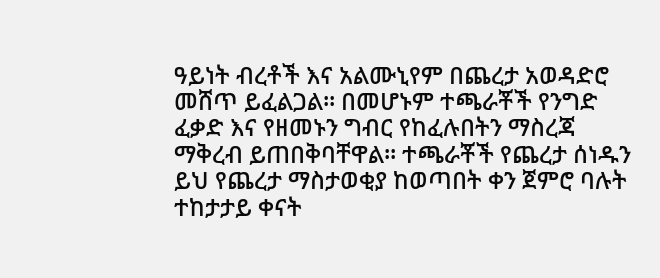ዓይነት ብረቶች እና አልሙኒየም በጨረታ አወዳድሮ መሸጥ ይፈልጋል፡፡ በመሆኑም ተጫራቾች የንግድ ፈቃድ እና የዘመኑን ግብር የከፈሉበትን ማስረጃ ማቅረብ ይጠበቅባቸዋል፡፡ ተጫራቾች የጨረታ ሰነዱን ይህ የጨረታ ማስታወቂያ ከወጣበት ቀን ጀምሮ ባሉት ተከታታይ ቀናት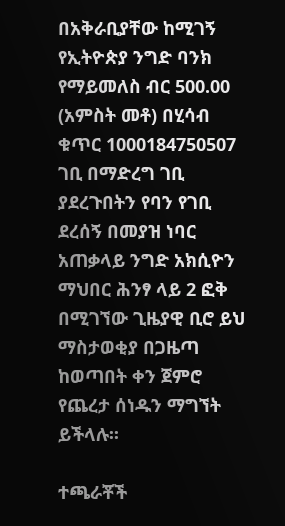በአቅራቢያቸው ከሚገኝ የኢትዮጵያ ንግድ ባንክ የማይመለስ ብር 500.00 (አምስት መቶ) በሂሳብ ቁጥር 1000184750507 ገቢ በማድረግ ገቢ ያደረጉበትን የባን የገቢ ደረሰኝ በመያዝ ነባር አጠቃላይ ንግድ አክሲዮን ማህበር ሕንፃ ላይ 2 ፎቅ በሚገኘው ጊዜያዊ ቢሮ ይህ ማስታወቂያ በጋዜጣ ከወጣበት ቀን ጀምሮ የጨረታ ሰነዱን ማግኘት ይችላሉ፡፡

ተጫራቾች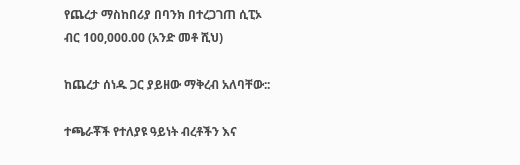የጨረታ ማስከበሪያ በባንክ በተረጋገጠ ሲፒኦ ብር 100,000.00 (አንድ መቶ ሺህ)

ከጨረታ ሰነዱ ጋር ያይዘው ማቅረብ አለባቸው::

ተጫራቾች የተለያዩ ዓይነት ብረቶችን እና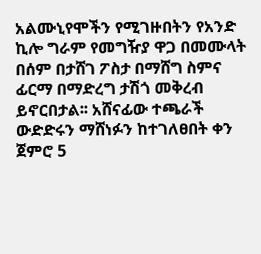አልሙኒየሞችን የሚገዙበትን የአንድ ኪሎ ግራም የመግዥያ ዋጋ በመሙላት በሰም በታሸገ ፖስታ በማሸግ ስምና ፊርማ በማድረግ ታሽጎ መቅረብ ይኖርበታል፡፡ አሸናፊው ተጫራች ውድድሩን ማሸነፉን ከተገለፀበት ቀን ጀምሮ 5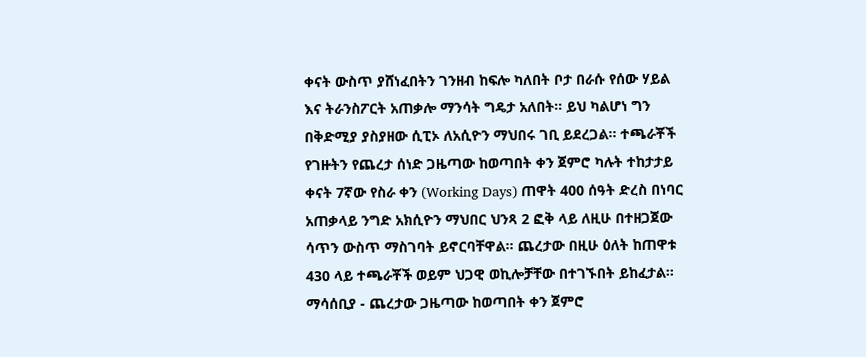ቀናት ውስጥ ያሸነፈበትን ገንዘብ ከፍሎ ካለበት ቦታ በራሱ የሰው ሃይል እና ትራንስፖርት አጠቃሎ ማንሳት ግዴታ አለበት፡፡ ይህ ካልሆነ ግን በቅድሚያ ያስያዘው ሲፒኦ ለአሲዮን ማህበሩ ገቢ ይደረጋል፡፡ ተጫራቾች የገዙትን የጨረታ ሰነድ ጋዜጣው ከወጣበት ቀን ጀምሮ ካሉት ተከታታይ ቀናት 7ኛው የስራ ቀን (Working Days) ጠዋት 400 ሰዓት ድረስ በነባር አጠቃላይ ንግድ አክሲዮን ማህበር ህንጻ 2 ፎቅ ላይ ለዚሁ በተዘጋጀው ሳጥን ውስጥ ማስገባት ይኖርባቸዋል፡፡ ጨረታው በዚሁ ዕለት ከጠዋቱ 430 ላይ ተጫራቾች ወይም ህጋዊ ወኪሎቻቸው በተገኙበት ይከፈታል፡፡ ማሳሰቢያ - ጨረታው ጋዜጣው ከወጣበት ቀን ጀምሮ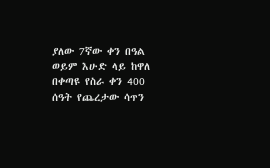ያለው 7ኛው ቀን በዓል ወይም እሁድ ላይ ከዋለ በቀጣዩ የስራ ቀን 400 ሰዓት የጨረታው ሳጥን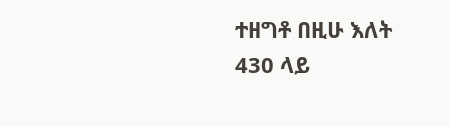ተዘግቶ በዚሁ እለት 430 ላይ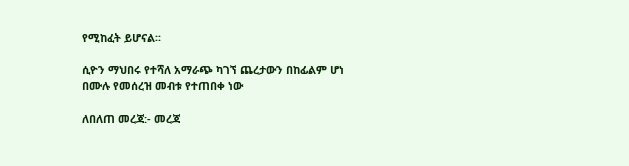የሚከፈት ይሆናል፡፡

ሲዮን ማህበሩ የተሻለ አማራጭ ካገኘ ጨረታውን በከፊልም ሆነ በሙሉ የመሰረዝ መብቱ የተጠበቀ ነው

ለበለጠ መረጃ:- መረጃ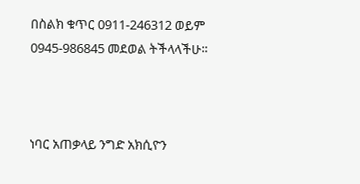በስልክ ቁጥር 0911-246312 ወይም 0945-986845 መደወል ትችላላችሁ፡፡



ነባር አጠቃላይ ንግድ አክሲዮን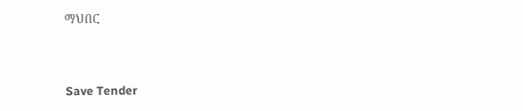ማህበር



Save Tender